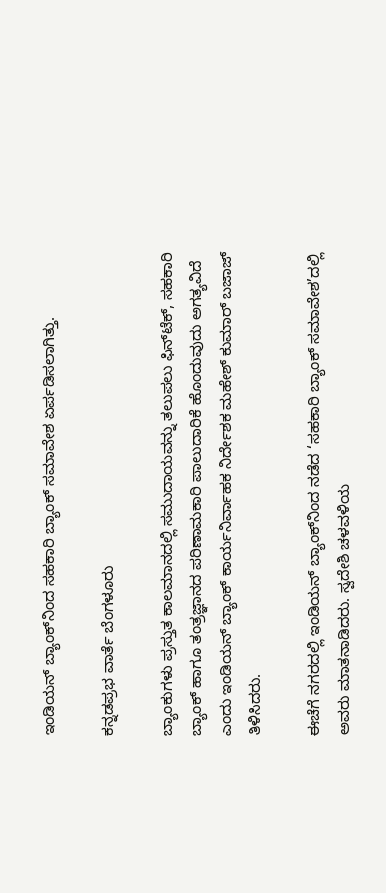ಇಂಡಿಯನ್‌ ಬ್ಯಾಂಕ್‌ನಿಂದ ಸಹಕಾರಿ ಬ್ಯಾಂಕ್‌ ಸಮಾವೇಶ ಏರ್ಪಡಿಸಲಾಗಿತ್ತು.

ಕನ್ನಡಪ್ರಭ ವಾರ್ತೆ ಬೆಂಗಳೂರು

ಬ್ಯಾಂಕುಗಳು ಪ್ರಸ್ತುತ ಕಾಲಮಾನದಲ್ಲಿ ಸಮುದಾಯವನ್ನು ತಲುಪಲು ಫಿನ್‌ಟೆಕ್‌, ಸಹಕಾರಿ ಬ್ಯಾಂಕ್‌ ಹಾಗೂ ತಂತ್ರಜ್ಞಾನದ ಪರಿಣಾಮಕಾರಿ ಪಾಲುದಾರಿಕೆ ಹೊಂದುವುದು ಅಗತ್ಯವಿದೆ ಎಂದು ಇಂಡಿಯನ್‌ ಬ್ಯಾಂಕ್‌ ಕಾರ್ಯನಿರ್ವಾಹಕ ನಿರ್ದೇಶಕ ಮಹೇಶ್‌ ಕುಮಾರ್‌ ಬಜಾಜ್‌ ತಿಳಿಸಿದರು.

ಈಚೆಗೆ ನಗರದಲ್ಲಿ ಇಂಡಿಯನ್‌ ಬ್ಯಾಂಕ್‌ನಿಂದ ನಡೆದ ‘ಸಹಕಾರಿ ಬ್ಯಾಂಕ್‌ ಸಮಾವೇಶ’ದಲ್ಲಿ ಅವರು ಮಾತನಾಡಿದರು. ಸ್ವದೇಶಿ ಚಳವಳಿಯ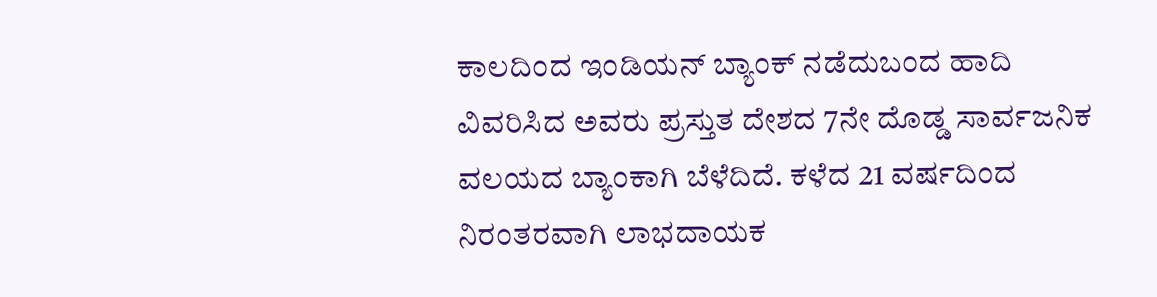ಕಾಲದಿಂದ ಇಂಡಿಯನ್‌ ಬ್ಯಾಂಕ್ ನಡೆದುಬಂದ ಹಾದಿ ವಿವರಿಸಿದ ಅವರು ಪ್ರಸ್ತುತ ದೇಶದ 7ನೇ ದೊಡ್ಡ ಸಾರ್ವಜನಿಕ ವಲಯದ ಬ್ಯಾಂಕಾಗಿ ಬೆಳೆದಿದೆ. ಕಳೆದ 21 ವರ್ಷದಿಂದ ನಿರಂತರವಾಗಿ ಲಾಭದಾಯಕ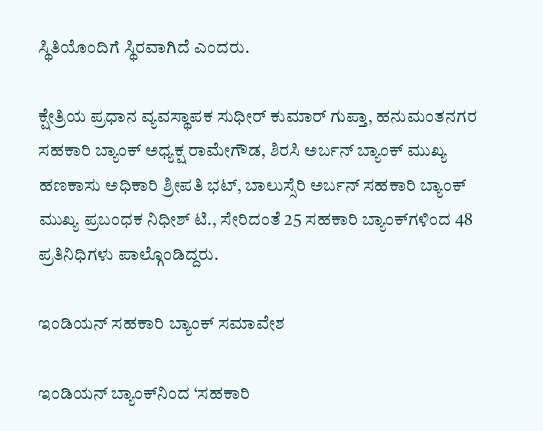ಸ್ಥಿತಿಯೊಂದಿಗೆ ಸ್ಥಿರವಾಗಿದೆ ಎಂದರು.

ಕ್ಷೇತ್ರಿಯ ಪ್ರಧಾನ ವ್ಯವಸ್ಥಾಪಕ ಸುಧೀರ್‌ ಕುಮಾರ್‌ ಗುಪ್ತಾ, ಹನುಮಂತನಗರ ಸಹಕಾರಿ ಬ್ಯಾಂಕ್‌ ಅಧ್ಯಕ್ಷ ರಾಮೇಗೌಡ, ಶಿರಸಿ ಅರ್ಬನ್ ಬ್ಯಾಂಕ್‌ ಮುಖ್ಯ ಹಣಕಾಸು ಅಧಿಕಾರಿ ಶ್ರೀಪತಿ ಭಟ್‌, ಬಾಲುಸ್ಸೆರಿ ಅರ್ಬನ್‌ ಸಹಕಾರಿ ಬ್ಯಾಂಕ್‌ ಮುಖ್ಯ ಪ್ರಬಂಧಕ ನಿಧೀಶ್‌ ಟಿ., ಸೇರಿದಂತೆ 25 ಸಹಕಾರಿ ಬ್ಯಾಂಕ್‌ಗಳಿಂದ 48 ಪ್ರತಿನಿಧಿಗಳು ಪಾಲ್ಗೊಂಡಿದ್ದರು.

ಇಂಡಿಯನ್‌ ಸಹಕಾರಿ ಬ್ಯಾಂಕ್‌ ಸಮಾವೇಶ

ಇಂಡಿಯನ್‌ ಬ್ಯಾಂಕ್‌ನಿಂದ ‘ಸಹಕಾರಿ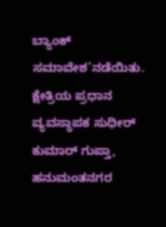ಬ್ಯಾಂಕ್‌ ಸಮಾವೇಶ’ನಡೆಯಿತು. ಕ್ಷೇತ್ರಿಯ ಪ್ರಧಾನ ವ್ಯವಸ್ಥಾಪಕ ಸುಧೀರ್‌ ಕುಮಾರ್‌ ಗುಪ್ತಾ, ಹನುಮಂತನಗರ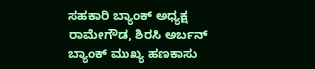ಸಹಕಾರಿ ಬ್ಯಾಂಕ್‌ ಅಧ್ಯಕ್ಷ ರಾಮೇಗೌಡ, ಶಿರಸಿ ಅರ್ಬನ್ ಬ್ಯಾಂಕ್‌ ಮುಖ್ಯ ಹಣಕಾಸು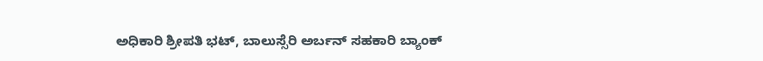ಅಧಿಕಾರಿ ಶ್ರೀಪತಿ ಭಟ್‌, ಬಾಲುಸ್ಸೆರಿ ಅರ್ಬನ್‌ ಸಹಕಾರಿ ಬ್ಯಾಂಕ್‌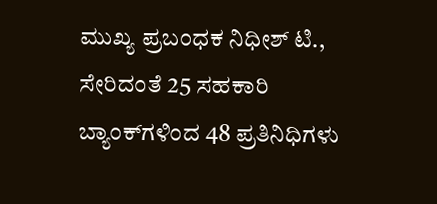ಮುಖ್ಯ ಪ್ರಬಂಧಕ ನಿಧೀಶ್‌ ಟಿ., ಸೇರಿದಂತೆ 25 ಸಹಕಾರಿ ಬ್ಯಾಂಕ್‌ಗಳಿಂದ 48 ಪ್ರತಿನಿಧಿಗಳು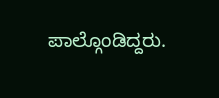ಪಾಲ್ಗೊಂಡಿದ್ದರು.